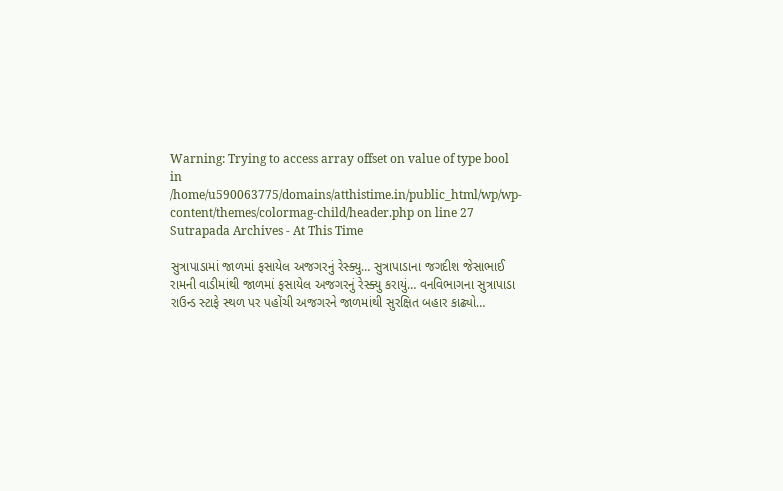Warning: Trying to access array offset on value of type bool in /home/u590063775/domains/atthistime.in/public_html/wp/wp-content/themes/colormag-child/header.php on line 27
Sutrapada Archives - At This Time

સુત્રાપાડામાં જાળમાં ફસાયેલ અજગરનું રેસ્ક્યુ… સુત્રાપાડાના જગદીશ જેસાભાઈ રામની વાડીમાંથી જાળમાં ફસાયેલ અજગરનું રેસ્ક્યુ કરાયું… વનવિભાગના સુત્રાપાડા રાઉન્ડ સ્ટાફે સ્થળ પર પહોંચી અજગરને જાળમાંથી સુરક્ષિત બહાર કાઢ્યો…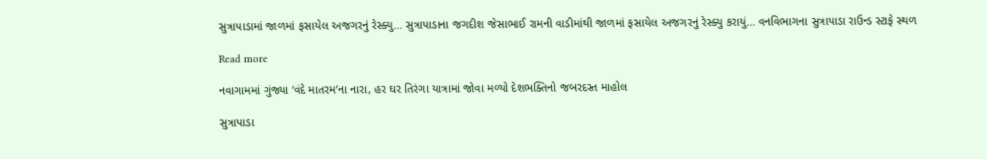સુત્રાપાડામાં જાળમાં ફસાયેલ અજગરનું રેસ્ક્યુ… સુત્રાપાડાના જગદીશ જેસાભાઈ રામની વાડીમાંથી જાળમાં ફસાયેલ અજગરનું રેસ્ક્યુ કરાયું… વનવિભાગના સુત્રાપાડા રાઉન્ડ સ્ટાફે સ્થળ

Read more

નવાગામમાં ગુંજ્યા ‘વંદે માતરમ’ના નારા, હર ઘર તિરંગા યાત્રામાં જોવા મળ્યો દેશભક્તિનો જબરદસ્ત માહોલ

સુત્રાપાડા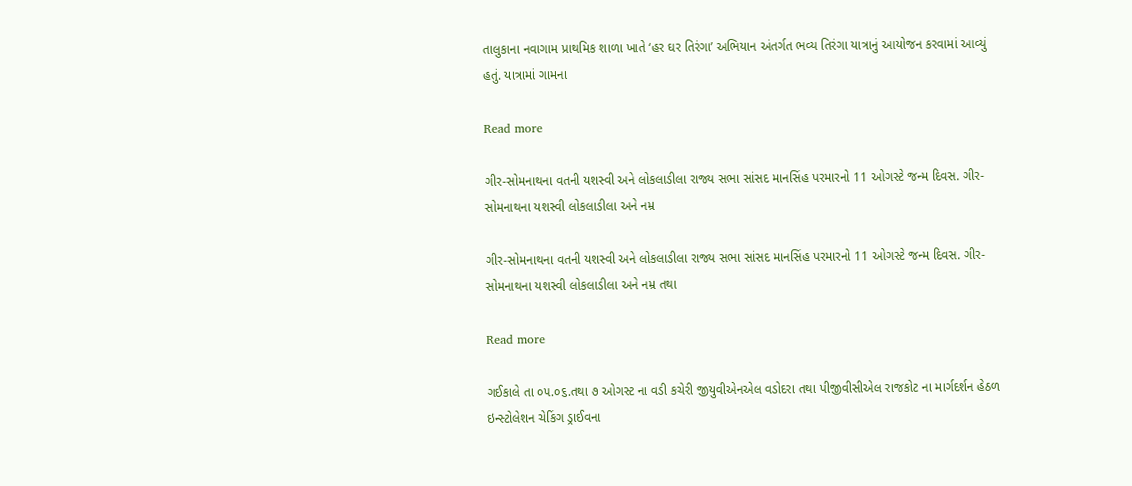તાલુકાના નવાગામ પ્રાથમિક શાળા ખાતે ‘હર ઘર તિરંગા’ અભિયાન અંતર્ગત ભવ્ય તિરંગા યાત્રાનું આયોજન કરવામાં આવ્યું હતું. યાત્રામાં ગામના

Read more

ગીર-સોમનાથના વતની યશસ્વી અને લોકલાડીલા રાજ્ય સભા સાંસદ માનસિંહ પરમારનો 11 ઓગસ્ટે જન્મ દિવસ. ગીર-સોમનાથના યશસ્વી લોકલાડીલા અને નમ્ર

ગીર-સોમનાથના વતની યશસ્વી અને લોકલાડીલા રાજ્ય સભા સાંસદ માનસિંહ પરમારનો 11 ઓગસ્ટે જન્મ દિવસ. ગીર-સોમનાથના યશસ્વી લોકલાડીલા અને નમ્ર તથા

Read more

ગઈકાલે તા ૦૫.૦૬.તથા ૭ ઓગસ્ટ ના વડી કચેરી જીયુવીએનએલ વડોદરા તથા પીજીવીસીએલ રાજકોટ ના માર્ગદર્શન હેઠળ ઇન્સ્ટોલેશન ચેકિંગ ડ્રાઈવના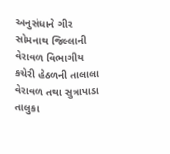અનુસંધાને ગીર સોમનાથ જિલ્લાની વેરાવળ વિભાગીય કચેરી હેઠળની તાલાલા વેરાવળ તથા સુત્રાપાડા તાલુકા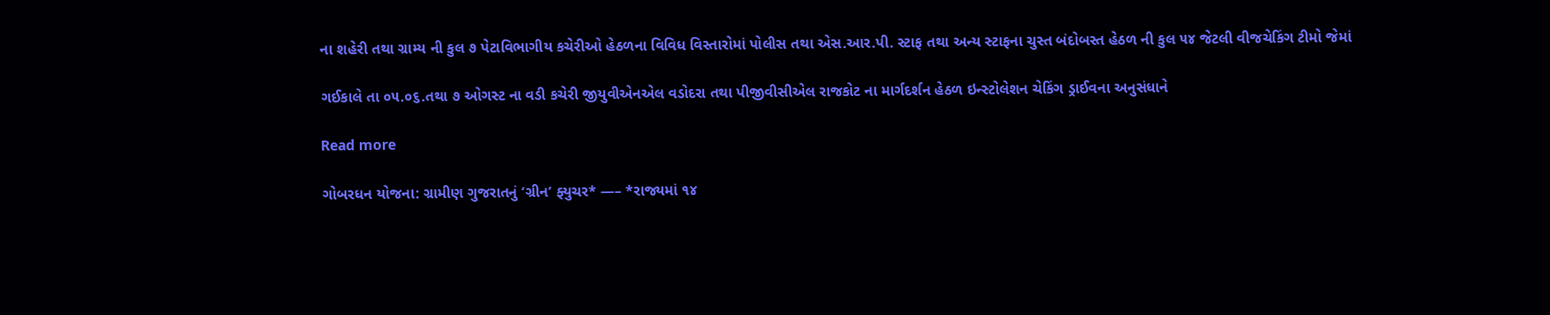ના શહેરી તથા ગ્રામ્ય ની કુલ ૭ પેટાવિભાગીય કચેરીઓ હેઠળના વિવિધ વિસ્તારોમાં પોલીસ તથા એસ.આર.પી. સ્ટાફ તથા અન્ય સ્ટાફના ચુસ્ત બંદોબસ્ત હેઠળ ની કુલ ૫૪ જેટલી વીજચેકિંગ ટીમો જેમાં

ગઈકાલે તા ૦૫.૦૬.તથા ૭ ઓગસ્ટ ના વડી કચેરી જીયુવીએનએલ વડોદરા તથા પીજીવીસીએલ રાજકોટ ના માર્ગદર્શન હેઠળ ઇન્સ્ટોલેશન ચેકિંગ ડ્રાઈવના અનુસંધાને

Read more

ગોબરધન યોજના: ગ્રામીણ ગુજરાતનું ‘ગ્રીન’ ફ્યુચર* —– *રાજ્યમાં ૧૪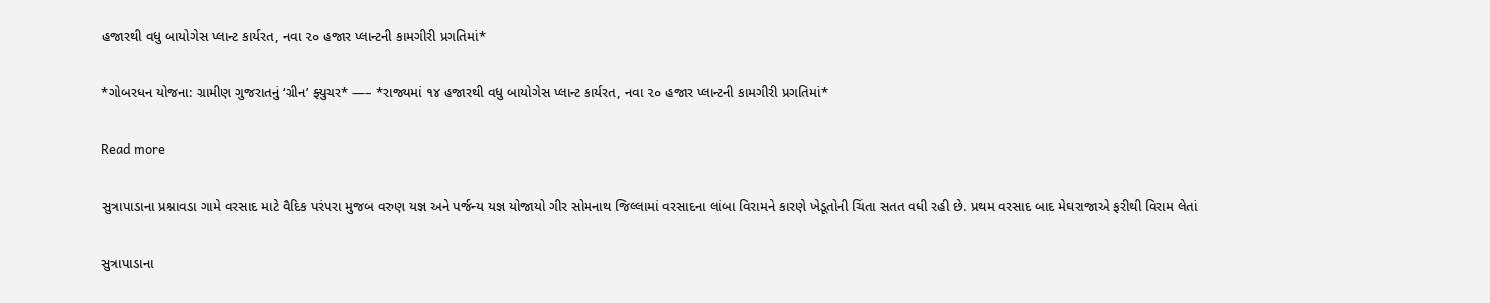હજારથી વધુ બાયોગેસ પ્લાન્ટ કાર્યરત, નવા ૨૦ હજાર પ્લાન્ટની કામગીરી પ્રગતિમાં*

*ગોબરધન યોજના: ગ્રામીણ ગુજરાતનું ‘ગ્રીન’ ફ્યુચર* —– *રાજ્યમાં ૧૪ હજારથી વધુ બાયોગેસ પ્લાન્ટ કાર્યરત, નવા ૨૦ હજાર પ્લાન્ટની કામગીરી પ્રગતિમાં*

Read more

સુત્રાપાડાના પ્રશ્નાવડા ગામે વરસાદ માટે વૈદિક પરંપરા મુજબ વરુણ યજ્ઞ અને પર્જન્ય યજ્ઞ યોજાયો ગીર સોમનાથ જિલ્લામાં વરસાદના લાંબા વિરામને કારણે ખેડૂતોની ચિંતા સતત વધી રહી છે. પ્રથમ વરસાદ બાદ મેઘરાજાએ ફરીથી વિરામ લેતાં

સુત્રાપાડાના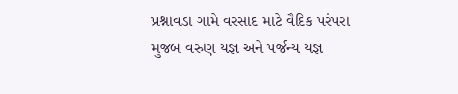પ્રશ્નાવડા ગામે વરસાદ માટે વૈદિક પરંપરા મુજબ વરુણ યજ્ઞ અને પર્જન્ય યજ્ઞ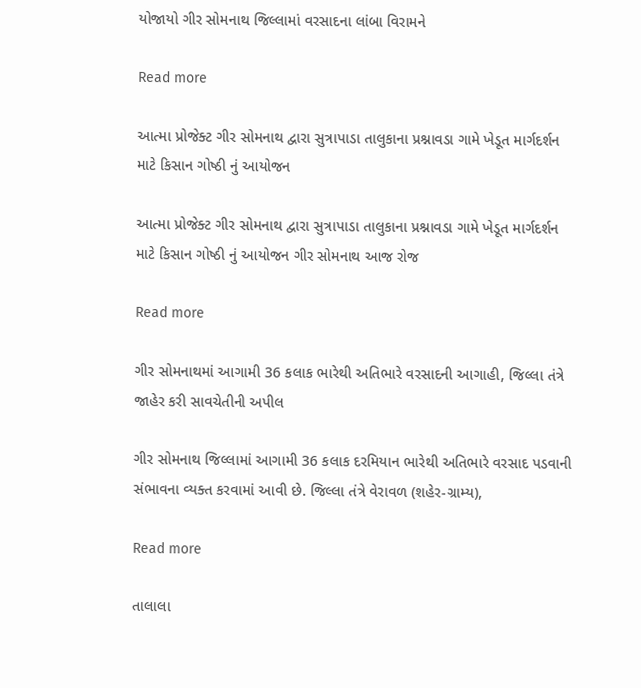યોજાયો ગીર સોમનાથ જિલ્લામાં વરસાદના લાંબા વિરામને

Read more

આત્મા પ્રોજેક્ટ ગીર સોમનાથ દ્વારા સુત્રાપાડા તાલુકાના પ્રશ્નાવડા ગામે ખેડૂત માર્ગદર્શન માટે કિસાન ગોષ્ઠી નું આયોજન

આત્મા પ્રોજેક્ટ ગીર સોમનાથ દ્વારા સુત્રાપાડા તાલુકાના પ્રશ્નાવડા ગામે ખેડૂત માર્ગદર્શન માટે કિસાન ગોષ્ઠી નું આયોજન ગીર સોમનાથ આજ રોજ

Read more

ગીર સોમનાથમાં આગામી 36 કલાક ભારેથી અતિભારે વરસાદની આગાહી, જિલ્લા તંત્રે જાહેર કરી સાવચેતીની અપીલ

ગીર સોમનાથ જિલ્લામાં આગામી 36 કલાક દરમિયાન ભારેથી અતિભારે વરસાદ પડવાની સંભાવના વ્યક્ત કરવામાં આવી છે. જિલ્લા તંત્રે વેરાવળ (શહેર-ગ્રામ્ય),

Read more

તાલાલા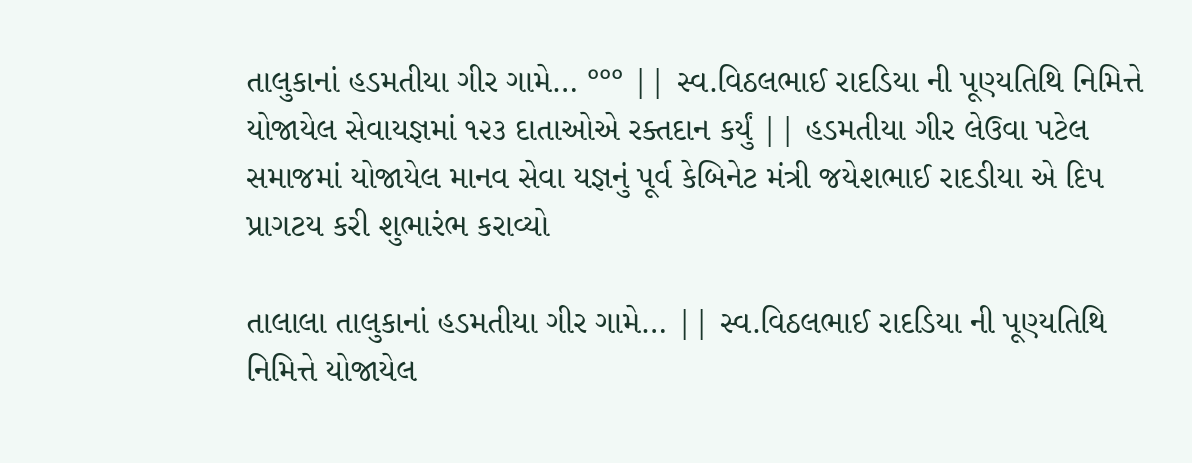તાલુકાનાં હડમતીયા ગીર ગામે… °°° || સ્વ.વિઠલભાઈ રાદડિયા ની પૂણ્યતિથિ નિમિત્તે યોજાયેલ સેવાયજ્ઞમાં ૧૨૩ દાતાઓએ રક્તદાન કર્યું || હડમતીયા ગીર લેઉવા પટેલ સમાજમાં યોજાયેલ માનવ સેવા યજ્ઞનું પૂર્વ કેબિનેટ મંત્રી જયેશભાઈ રાદડીયા એ દિપ પ્રાગટય કરી શુભારંભ કરાવ્યો

તાલાલા તાલુકાનાં હડમતીયા ગીર ગામે… || સ્વ.વિઠલભાઈ રાદડિયા ની પૂણ્યતિથિ નિમિત્તે યોજાયેલ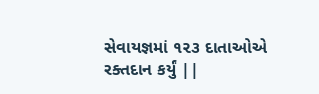સેવાયજ્ઞમાં ૧૨૩ દાતાઓએ રક્તદાન કર્યું ||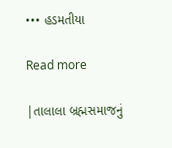••• હડમતીયા

Read more

|તાલાલા બ્રહ્મસમાજનું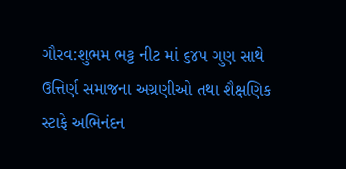ગૌરવ:શુભમ ભટ્ટ નીટ માં ૬૪૫ ગુણ સાથે ઉત્તિર્ણ સમાજના અગ્રણીઓ તથા શૈક્ષણિક સ્ટાફે અભિનંદન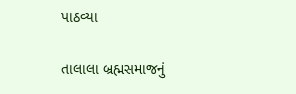પાઠવ્યા

તાલાલા બ્રહ્મસમાજનું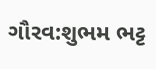ગૌરવ:શુભમ ભટ્ટ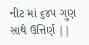નીટ માં ૬૪૫ ગુણ સાથે ઉત્તિર્ણ ||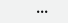•••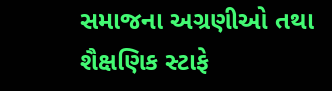સમાજના અગ્રણીઓ તથા શૈક્ષણિક સ્ટાફે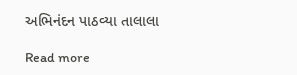અભિનંદન પાઠવ્યા તાલાલા

Read more